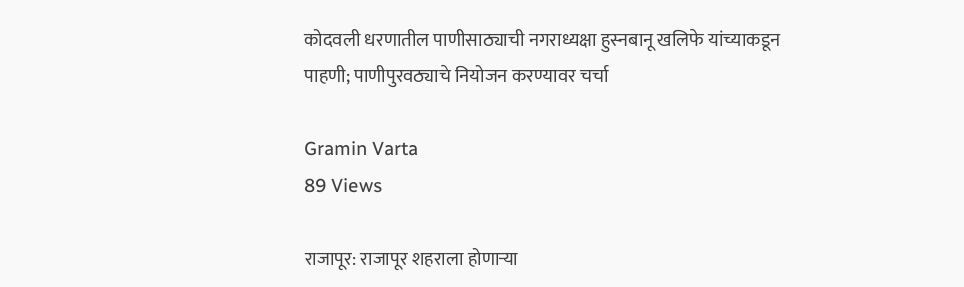कोदवली धरणातील पाणीसाठ्याची नगराध्यक्षा हुस्नबानू खलिफे यांच्याकडून पाहणी; पाणीपुरवठ्याचे नियोजन करण्यावर चर्चा

Gramin Varta
89 Views

राजापूर: राजापूर शहराला होणाऱ्या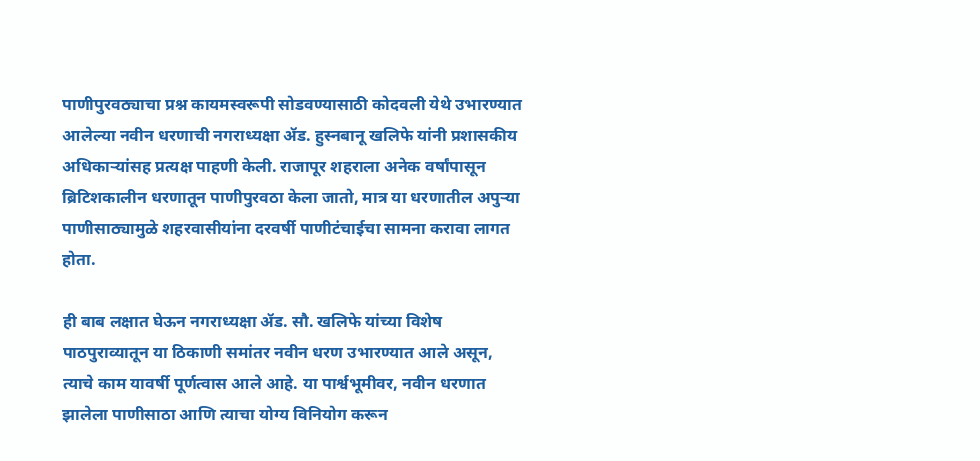पाणीपुरवठ्याचा प्रश्न कायमस्वरूपी सोडवण्यासाठी कोदवली येथे उभारण्यात आलेल्या नवीन धरणाची नगराध्यक्षा ॲड. हुस्नबानू खलिफे यांनी प्रशासकीय अधिकाऱ्यांसह प्रत्यक्ष पाहणी केली. राजापूर शहराला अनेक वर्षांपासून ब्रिटिशकालीन धरणातून पाणीपुरवठा केला जातो, मात्र या धरणातील अपुऱ्या पाणीसाठ्यामुळे शहरवासीयांना दरवर्षी पाणीटंचाईचा सामना करावा लागत होता.

ही बाब लक्षात घेऊन नगराध्यक्षा ॲड. सौ. खलिफे यांच्या विशेष पाठपुराव्यातून या ठिकाणी समांतर नवीन धरण उभारण्यात आले असून, त्याचे काम यावर्षी पूर्णत्वास आले आहे. या पार्श्वभूमीवर, नवीन धरणात झालेला पाणीसाठा आणि त्याचा योग्य विनियोग करून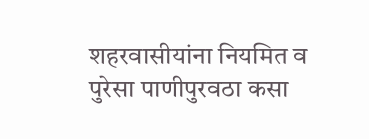शहरवासीयांना नियमित व पुरेसा पाणीपुरवठा कसा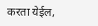करता येईल,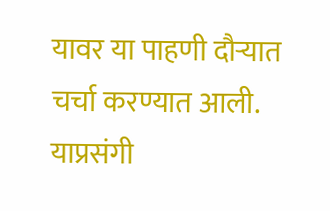यावर या पाहणी दौऱ्यात चर्चा करण्यात आली. याप्रसंगी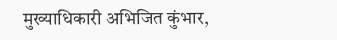मुख्याधिकारी अभिजित कुंभार,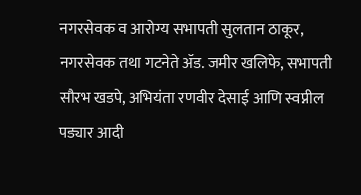नगरसेवक व आरोग्य सभापती सुलतान ठाकूर, नगरसेवक तथा गटनेते ॲड. जमीर खलिफे, सभापती सौरभ खडपे, अभियंता रणवीर देसाई आणि स्वप्नील पड्यार आदी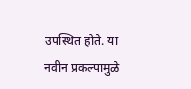उपस्थित होते. या नवीन प्रकल्पामुळे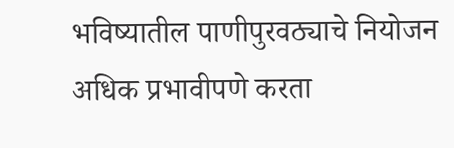भविष्यातील पाणीपुरवठ्याचे नियोजन अधिक प्रभावीपणे करता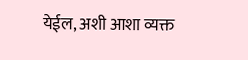येईल, अशी आशा व्यक्त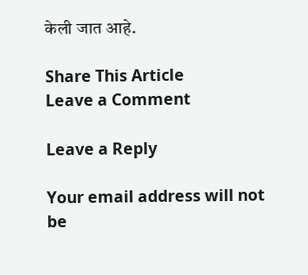केली जात आहे.

Share This Article
Leave a Comment

Leave a Reply

Your email address will not be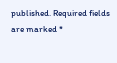published. Required fields are marked *